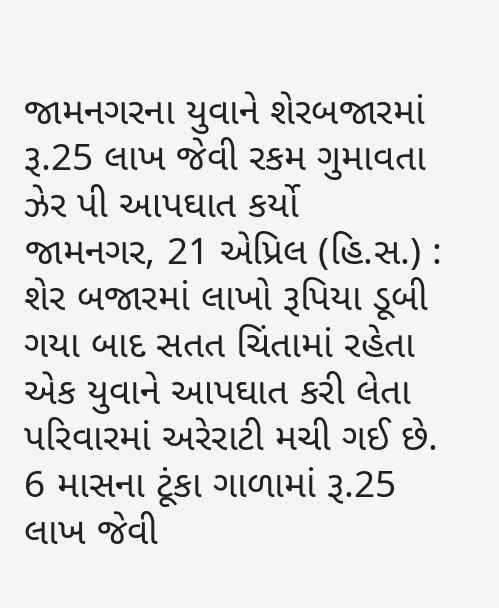જામનગરના યુવાને શેરબજારમાં રૂ.25 લાખ જેવી રકમ ગુમાવતા ઝેર પી આપઘાત કર્યો
જામનગર, 21 એપ્રિલ (હિ.સ.) : શેર બજારમાં લાખો રૂપિયા ડૂબી ગયા બાદ સતત ચિંતામાં રહેતા એક યુવાને આપઘાત કરી લેતા પરિવારમાં અરેરાટી મચી ગઈ છે. 6 માસના ટૂંકા ગાળામાં રૂ.25 લાખ જેવી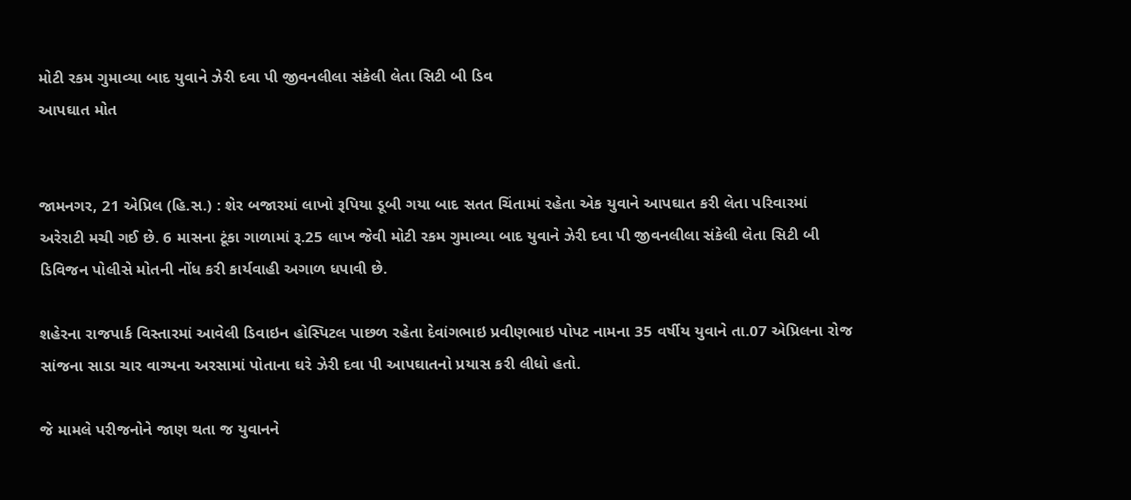મોટી રકમ ગુમાવ્યા બાદ યુવાને ઝેરી દવા પી જીવનલીલા સંકેલી લેતા સિટી બી ડિવ
આપઘાત મોત


જામનગર, 21 એપ્રિલ (હિ.સ.) : શેર બજારમાં લાખો રૂપિયા ડૂબી ગયા બાદ સતત ચિંતામાં રહેતા એક યુવાને આપઘાત કરી લેતા પરિવારમાં અરેરાટી મચી ગઈ છે. 6 માસના ટૂંકા ગાળામાં રૂ.25 લાખ જેવી મોટી રકમ ગુમાવ્યા બાદ યુવાને ઝેરી દવા પી જીવનલીલા સંકેલી લેતા સિટી બી ડિવિજન પોલીસે મોતની નોંધ કરી કાર્યવાહી અગાળ ધપાવી છે.

શહેરના રાજપાર્ક વિસ્તારમાં આવેલી ડિવાઇન હોસ્પિટલ પાછળ રહેતા દેવાંગભાઇ પ્રવીણભાઇ પોપટ નામના 35 વર્ષીય યુવાને તા.07 એપ્રિલના રોજ સાંજના સાડા ચાર વાગ્યના અરસામાં પોતાના ઘરે ઝેરી દવા પી આપઘાતનો પ્રયાસ કરી લીધો હતો.

જે મામલે પરીજનોને જાણ થતા જ યુવાનને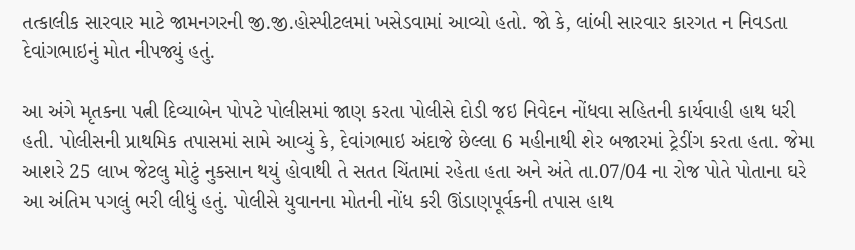તત્કાલીક સારવાર માટે જામનગરની જી.જી.હોસ્પીટલમાં ખસેડવામાં આવ્યો હતો. જો કે, લાંબી સારવાર કારગત ન નિવડતા દેવાંગભાઇનું મોત નીપજ્યું હતું.

આ અંગે મૃતકના પત્ની દિવ્યાબેન પોપટે પોલીસમાં જાણ કરતા પોલીસે દોડી જઇ નિવેદન નોંધવા સહિતની કાર્યવાહી હાથ ધરી હતી. પોલીસની પ્રાથમિક તપાસમાં સામે આવ્યું કે, દેવાંગભાઇ અંદાજે છેલ્લા 6 મહીનાથી શેર બજારમાં ટ્રેડીંગ કરતા હતા. જેમા આશરે 25 લાખ જેટલુ મોટું નુકસાન થયું હોવાથી તે સતત ચિંતામાં રહેતા હતા અને અંતે તા.07/04 ના રોજ પોતે પોતાના ઘરે આ અંતિમ પગલું ભરી લીધું હતું. પોલીસે યુવાનના મોતની નોંધ કરી ઊંડાણપૂર્વકની તપાસ હાથ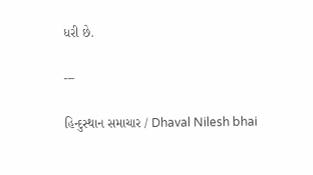ધરી છે.

---

હિન્દુસ્થાન સમાચાર / Dhaval Nilesh bhai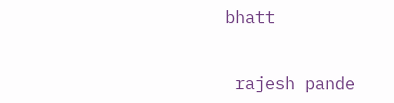bhatt


 rajesh pande